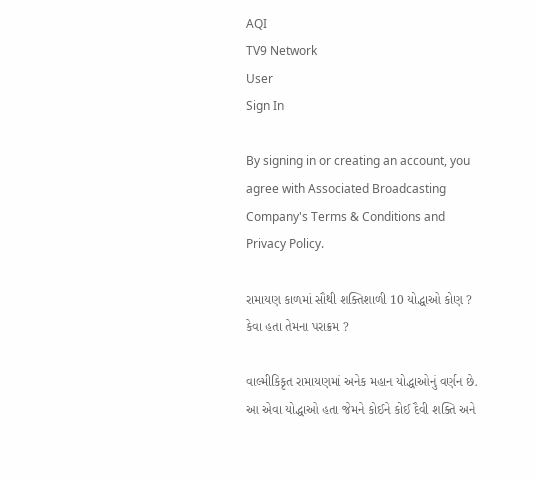AQI
TV9 Network
User
Sign In

By signing in or creating an account, you agree with Associated Broadcasting Company's Terms & Conditions and Privacy Policy.

રામાયણ કાળમાં સૌથી શક્તિશાળી 10 યોદ્ધાઓ કોણ ? કેવા હતા તેમના પરાક્રમ ?

વાલ્મીકિકૃત રામાયણમાં અનેક મહાન યોદ્ધાઓનું વર્ણન છે. આ એવા યોદ્ધાઓ હતા જેમને કોઈને કોઈ દૈવી શક્તિ અને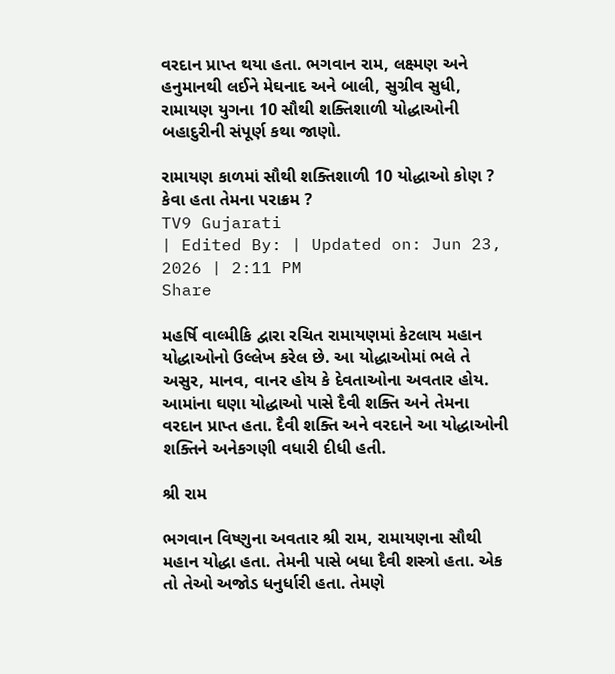વરદાન પ્રાપ્ત થયા હતા. ભગવાન રામ, લક્ષ્મણ અને હનુમાનથી લઈને મેઘનાદ અને બાલી, સુગ્રીવ સુધી, રામાયણ યુગના 10 સૌથી શક્તિશાળી યોદ્ધાઓની બહાદુરીની સંપૂર્ણ કથા જાણો.

રામાયણ કાળમાં સૌથી શક્તિશાળી 10 યોદ્ધાઓ કોણ ? કેવા હતા તેમના પરાક્રમ ?
TV9 Gujarati
| Edited By: | Updated on: Jun 23, 2026 | 2:11 PM
Share

મહર્ષિ વાલ્મીકિ દ્વારા રચિત રામાયણમાં કેટલાય મહાન યોદ્ધાઓનો ઉલ્લેખ કરેલ છે. આ યોદ્ધાઓમાં ભલે તે અસુર, માનવ, વાનર હોય કે દેવતાઓના અવતાર હોય. આમાંના ઘણા યોદ્ધાઓ પાસે દૈવી શક્તિ અને તેમના વરદાન પ્રાપ્ત હતા. દૈવી શક્તિ અને વરદાને આ યોદ્ધાઓની શક્તિને અનેકગણી વધારી દીધી હતી.

શ્રી રામ

ભગવાન વિષ્ણુના અવતાર શ્રી રામ, રામાયણના સૌથી મહાન યોદ્ધા હતા. તેમની પાસે બધા દૈવી શસ્ત્રો હતા. એક તો તેઓ અજોડ ધનુર્ધારી હતા. તેમણે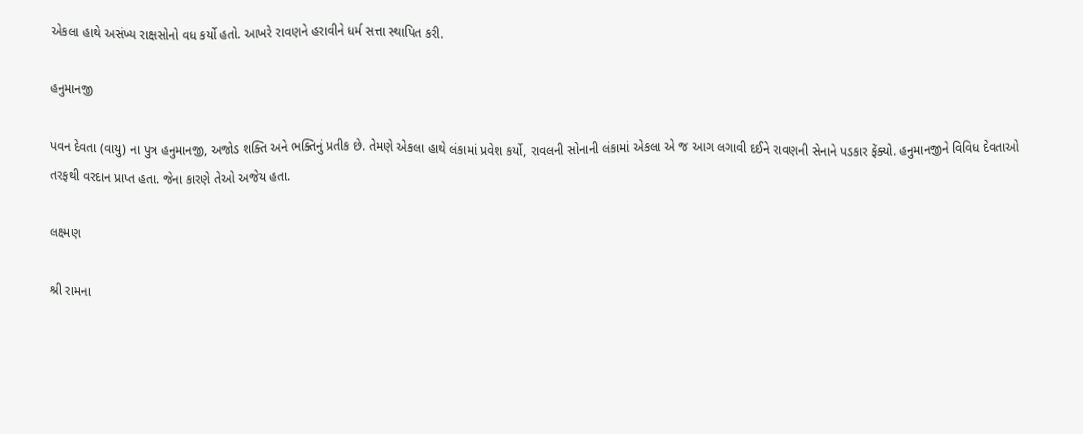એકલા હાથે અસંખ્ય રાક્ષસોનો વધ કર્યો હતો. આખરે રાવણને હરાવીને ધર્મ સત્તા સ્થાપિત કરી.

હનુમાનજી

પવન દેવતા (વાયુ) ના પુત્ર હનુમાનજી, અજોડ શક્તિ અને ભક્તિનું પ્રતીક છે. તેમણે એકલા હાથે લંકામાં પ્રવેશ કર્યો, રાવલની સોનાની લંકામાં એકલા એ જ આગ લગાવી દઈને રાવણની સેનાને પડકાર ફેંક્યો. હનુમાનજીને વિવિધ દેવતાઓ તરફથી વરદાન પ્રાપ્ત હતા. જેના કારણે તેઓ અજેય હતા.

લક્ષ્મણ

શ્રી રામના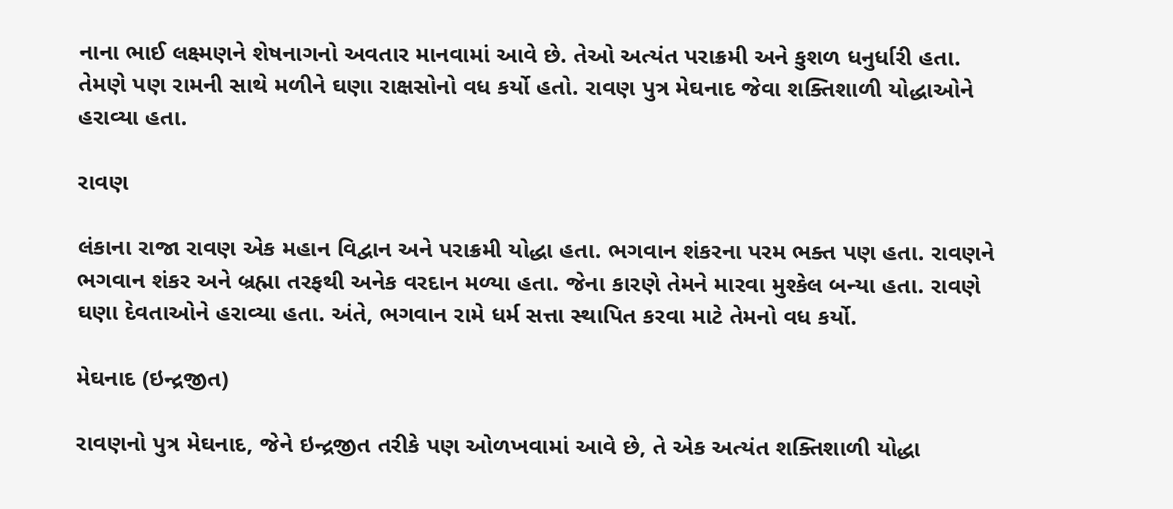નાના ભાઈ લક્ષ્મણને શેષનાગનો અવતાર માનવામાં આવે છે. તેઓ અત્યંત પરાક્રમી અને કુશળ ધનુર્ધારી હતા. તેમણે પણ રામની સાથે મળીને ઘણા રાક્ષસોનો વધ કર્યો હતો. રાવણ પુત્ર મેઘનાદ જેવા શક્તિશાળી યોદ્ધાઓને હરાવ્યા હતા.

રાવણ

લંકાના રાજા રાવણ એક મહાન વિદ્વાન અને પરાક્રમી યોદ્ધા હતા. ભગવાન શંકરના પરમ ભક્ત પણ હતા. રાવણને ભગવાન શંકર અને બ્રહ્મા તરફથી અનેક વરદાન મળ્યા હતા. જેના કારણે તેમને મારવા મુશ્કેલ બન્યા હતા. રાવણે ઘણા દેવતાઓને હરાવ્યા હતા. અંતે, ભગવાન રામે ધર્મ સત્તા સ્થાપિત કરવા માટે તેમનો વધ કર્યો.

મેઘનાદ (ઇન્દ્રજીત)

રાવણનો પુત્ર મેઘનાદ, જેને ઇન્દ્રજીત તરીકે પણ ઓળખવામાં આવે છે, તે એક અત્યંત શક્તિશાળી યોદ્ધા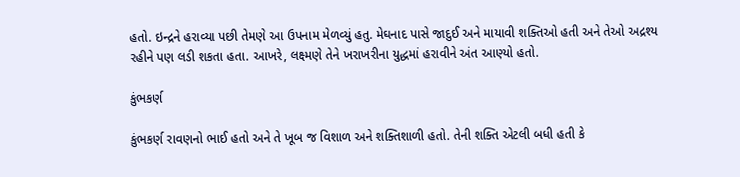હતો. ઇન્દ્રને હરાવ્યા પછી તેમણે આ ઉપનામ મેળવ્યું હતુ. મેઘનાદ પાસે જાદુઈ અને માયાવી શક્તિઓ હતી અને તેઓ અદ્રશ્ય રહીને પણ લડી શકતા હતા. આખરે, લક્ષ્મણે તેને ખરાખરીના યુદ્ધમાં હરાવીને અંત આણ્યો હતો.

કુંભકર્ણ

કુંભકર્ણ રાવણનો ભાઈ હતો અને તે ખૂબ જ વિશાળ અને શક્તિશાળી હતો. તેની શક્તિ એટલી બધી હતી કે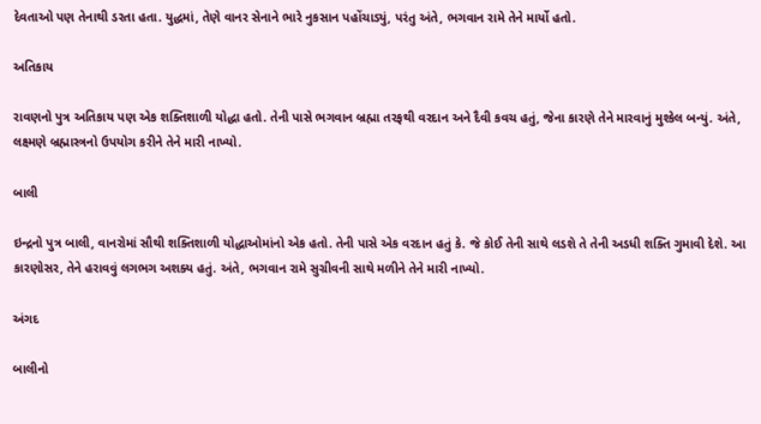દેવતાઓ પણ તેનાથી ડરતા હતા. યુદ્ધમાં, તેણે વાનર સેનાને ભારે નુકસાન પહોંચાડ્યું, પરંતુ અંતે, ભગવાન રામે તેને માર્યો હતો.

અતિકાય

રાવણનો પુત્ર અતિકાય પણ એક શક્તિશાળી યોદ્ધા હતો. તેની પાસે ભગવાન બ્રહ્મા તરફથી વરદાન અને દૈવી કવચ હતું, જેના કારણે તેને મારવાનું મુશ્કેલ બન્યું. અંતે, લક્ષ્મણે બ્રહ્માસ્ત્રનો ઉપયોગ કરીને તેને મારી નાખ્યો.

બાલી

ઇન્દ્રનો પુત્ર બાલી, વાનરોમાં સૌથી શક્તિશાળી યોદ્ધાઓમાંનો એક હતો. તેની પાસે એક વરદાન હતું કે. જે કોઈ તેની સાથે લડશે તે તેની અડધી શક્તિ ગુમાવી દેશે. આ કારણોસર, તેને હરાવવું લગભગ અશક્ય હતું. અંતે, ભગવાન રામે સુગ્રીવની સાથે મળીને તેને મારી નાખ્યો.

અંગદ

બાલીનો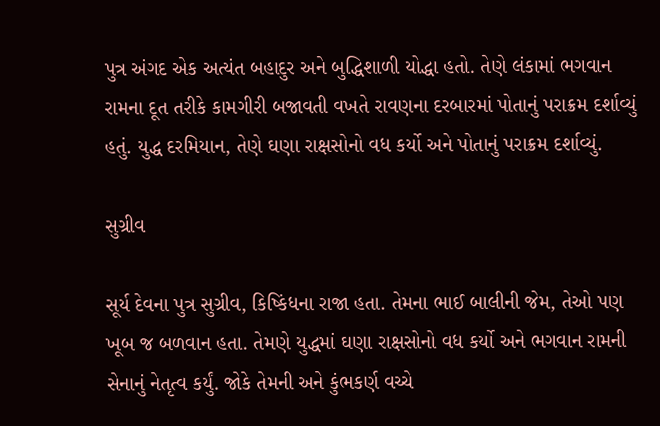પુત્ર અંગદ એક અત્યંત બહાદુર અને બુદ્ધિશાળી યોદ્ધા હતો. તેણે લંકામાં ભગવાન રામના દૂત તરીકે કામગીરી બજાવતી વખતે રાવણના દરબારમાં પોતાનું પરાક્રમ દર્શાવ્યું હતું. યુદ્ધ દરમિયાન, તેણે ઘણા રાક્ષસોનો વધ કર્યો અને પોતાનું પરાક્રમ દર્શાવ્યું.

સુગ્રીવ

સૂર્ય દેવના પુત્ર સુગ્રીવ, કિષ્કિંધના રાજા હતા. તેમના ભાઈ બાલીની જેમ, તેઓ પણ ખૂબ જ બળવાન હતા. તેમણે યુદ્ધમાં ઘણા રાક્ષસોનો વધ કર્યો અને ભગવાન રામની સેનાનું નેતૃત્વ કર્યું. જોકે તેમની અને કુંભકર્ણ વચ્ચે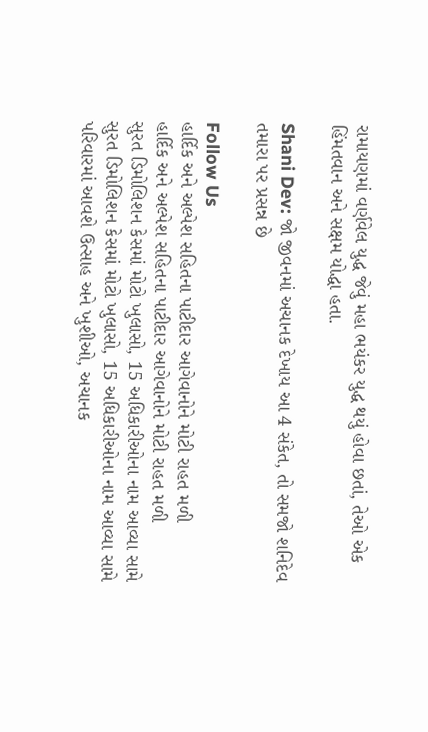રામાયણમાં વર્ણવેલ યુદ્ધ જેવું મહા ભયંકર યુદ્ધ થયું હોવા છતાં, તેઓ એક હિંમતવાન અને સક્ષમ યોદ્ધા હતા.

Shani Dev: જો જીવનમાં અચાનક દેખાય આ 4 સંકેત, તો સમજો શનિદેવ તમારા પર પ્રસન્ન છે

Follow Us
હાર્દિક અને અલ્પેશ સહિતના પાટીદાર આગેવાનોને મોટી રાહત મળી
હાર્દિક અને અલ્પેશ સહિતના પાટીદાર આગેવાનોને મોટી રાહત મળી
સુરત ડિમોલિશન કેસમાં મોટો ખુલાસો, 15 અધિકારીઓના નામ આવ્યા સામે
સુરત ડિમોલિશન કેસમાં મોટો ખુલાસો, 15 અધિકારીઓના નામ આવ્યા સામે
પરિવારમાં આવશે ઉત્સાહ અને ખુશીઓ, અચાનક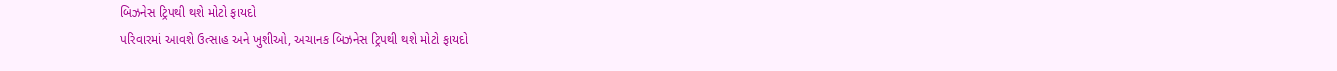બિઝનેસ ટ્રિપથી થશે મોટો ફાયદો
પરિવારમાં આવશે ઉત્સાહ અને ખુશીઓ, અચાનક બિઝનેસ ટ્રિપથી થશે મોટો ફાયદો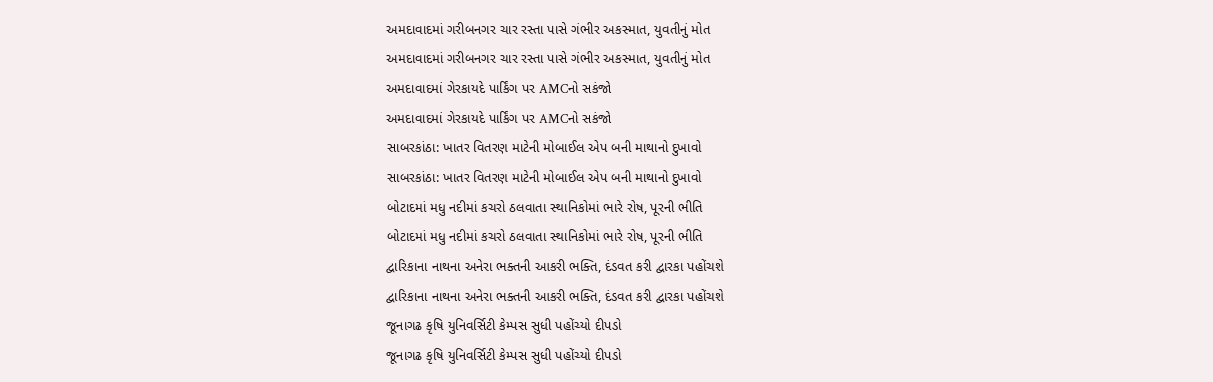અમદાવાદમાં ગરીબનગર ચાર રસ્તા પાસે ગંભીર અકસ્માત, યુવતીનું મોત
અમદાવાદમાં ગરીબનગર ચાર રસ્તા પાસે ગંભીર અકસ્માત, યુવતીનું મોત
અમદાવાદમાં ગેરકાયદે પાર્કિંગ પર AMCનો સકંજો
અમદાવાદમાં ગેરકાયદે પાર્કિંગ પર AMCનો સકંજો
સાબરકાંઠા: ખાતર વિતરણ માટેની મોબાઈલ એપ બની માથાનો દુખાવો
સાબરકાંઠા: ખાતર વિતરણ માટેની મોબાઈલ એપ બની માથાનો દુખાવો
બોટાદમાં મધુ નદીમાં કચરો ઠલવાતા સ્થાનિકોમાં ભારે રોષ, પૂરની ભીતિ
બોટાદમાં મધુ નદીમાં કચરો ઠલવાતા સ્થાનિકોમાં ભારે રોષ, પૂરની ભીતિ
દ્વારિકાના નાથના અનેરા ભક્તની આકરી ભક્તિ, દંડવત કરી દ્વારકા પહોંચશે
દ્વારિકાના નાથના અનેરા ભક્તની આકરી ભક્તિ, દંડવત કરી દ્વારકા પહોંચશે
જૂનાગઢ કૃષિ યુનિવર્સિટી કેમ્પસ સુધી પહોંચ્યો દીપડો
જૂનાગઢ કૃષિ યુનિવર્સિટી કેમ્પસ સુધી પહોંચ્યો દીપડો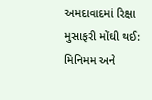અમદાવાદમાં રિક્ષા મુસાફરી મોંઘી થઈ: મિનિમમ અને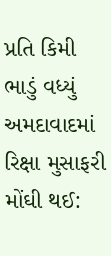પ્રતિ કિમી ભાડું વધ્યું
અમદાવાદમાં રિક્ષા મુસાફરી મોંઘી થઈ: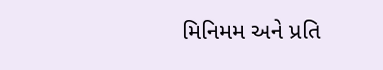મિનિમમ અને પ્રતિ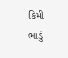કિમી ભાડું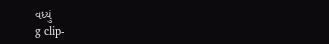વધ્યું
g clip-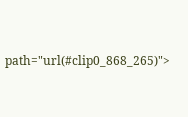path="url(#clip0_868_265)">